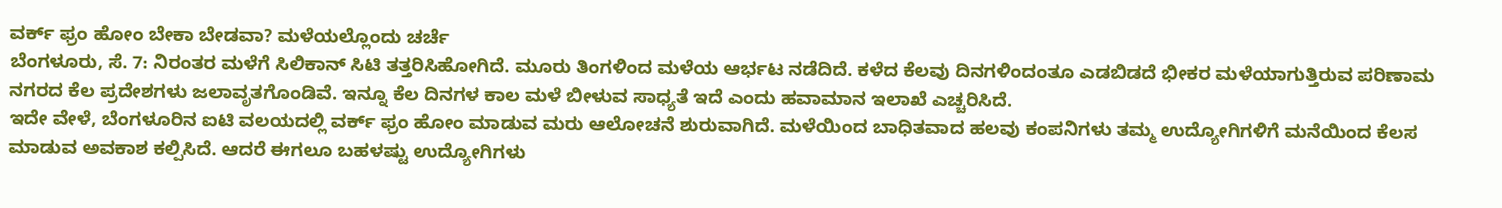ವರ್ಕ್ ಫ್ರಂ ಹೋಂ ಬೇಕಾ ಬೇಡವಾ? ಮಳೆಯಲ್ಲೊಂದು ಚರ್ಚೆ
ಬೆಂಗಳೂರು, ಸೆ. 7: ನಿರಂತರ ಮಳೆಗೆ ಸಿಲಿಕಾನ್ ಸಿಟಿ ತತ್ತರಿಸಿಹೋಗಿದೆ. ಮೂರು ತಿಂಗಳಿಂದ ಮಳೆಯ ಆರ್ಭಟ ನಡೆದಿದೆ. ಕಳೆದ ಕೆಲವು ದಿನಗಳಿಂದಂತೂ ಎಡಬಿಡದೆ ಭೀಕರ ಮಳೆಯಾಗುತ್ತಿರುವ ಪರಿಣಾಮ ನಗರದ ಕೆಲ ಪ್ರದೇಶಗಳು ಜಲಾವೃತಗೊಂಡಿವೆ. ಇನ್ನೂ ಕೆಲ ದಿನಗಳ ಕಾಲ ಮಳೆ ಬೀಳುವ ಸಾಧ್ಯತೆ ಇದೆ ಎಂದು ಹವಾಮಾನ ಇಲಾಖೆ ಎಚ್ಚರಿಸಿದೆ.
ಇದೇ ವೇಳೆ, ಬೆಂಗಳೂರಿನ ಐಟಿ ವಲಯದಲ್ಲಿ ವರ್ಕ್ ಫ್ರಂ ಹೋಂ ಮಾಡುವ ಮರು ಆಲೋಚನೆ ಶುರುವಾಗಿದೆ. ಮಳೆಯಿಂದ ಬಾಧಿತವಾದ ಹಲವು ಕಂಪನಿಗಳು ತಮ್ಮ ಉದ್ಯೋಗಿಗಳಿಗೆ ಮನೆಯಿಂದ ಕೆಲಸ ಮಾಡುವ ಅವಕಾಶ ಕಲ್ಪಿಸಿದೆ. ಆದರೆ ಈಗಲೂ ಬಹಳಷ್ಟು ಉದ್ಯೋಗಿಗಳು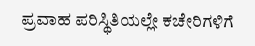ಪ್ರವಾಹ ಪರಿಸ್ಥಿತಿಯಲ್ಲೇ ಕಚೇರಿಗಳಿಗೆ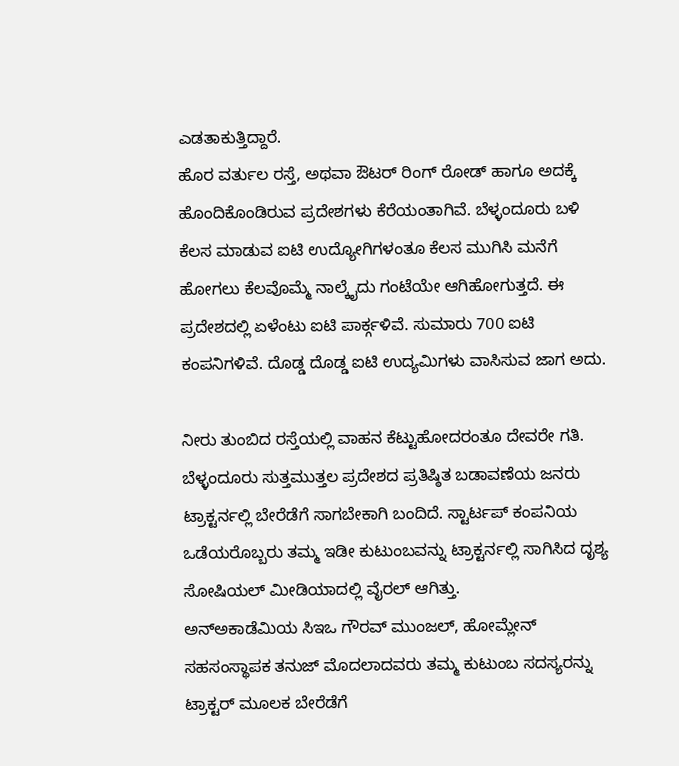ಎಡತಾಕುತ್ತಿದ್ದಾರೆ.
ಹೊರ ವರ್ತುಲ ರಸ್ತೆ, ಅಥವಾ ಔಟರ್ ರಿಂಗ್ ರೋಡ್ ಹಾಗೂ ಅದಕ್ಕೆ ಹೊಂದಿಕೊಂಡಿರುವ ಪ್ರದೇಶಗಳು ಕೆರೆಯಂತಾಗಿವೆ. ಬೆಳ್ಳಂದೂರು ಬಳಿ ಕೆಲಸ ಮಾಡುವ ಐಟಿ ಉದ್ಯೋಗಿಗಳಂತೂ ಕೆಲಸ ಮುಗಿಸಿ ಮನೆಗೆ ಹೋಗಲು ಕೆಲವೊಮ್ಮೆ ನಾಲ್ಕೈದು ಗಂಟೆಯೇ ಆಗಿಹೋಗುತ್ತದೆ. ಈ ಪ್ರದೇಶದಲ್ಲಿ ಏಳೆಂಟು ಐಟಿ ಪಾರ್ಕ್ಗಳಿವೆ. ಸುಮಾರು 700 ಐಟಿ ಕಂಪನಿಗಳಿವೆ. ದೊಡ್ಡ ದೊಡ್ಡ ಐಟಿ ಉದ್ಯಮಿಗಳು ವಾಸಿಸುವ ಜಾಗ ಅದು.

ನೀರು ತುಂಬಿದ ರಸ್ತೆಯಲ್ಲಿ ವಾಹನ ಕೆಟ್ಟುಹೋದರಂತೂ ದೇವರೇ ಗತಿ. ಬೆಳ್ಳಂದೂರು ಸುತ್ತಮುತ್ತಲ ಪ್ರದೇಶದ ಪ್ರತಿಷ್ಠಿತ ಬಡಾವಣೆಯ ಜನರು ಟ್ರಾಕ್ಟರ್ನಲ್ಲಿ ಬೇರೆಡೆಗೆ ಸಾಗಬೇಕಾಗಿ ಬಂದಿದೆ. ಸ್ಟಾರ್ಟಪ್ ಕಂಪನಿಯ ಒಡೆಯರೊಬ್ಬರು ತಮ್ಮ ಇಡೀ ಕುಟುಂಬವನ್ನು ಟ್ರಾಕ್ಟರ್ನಲ್ಲಿ ಸಾಗಿಸಿದ ದೃಶ್ಯ ಸೋಷಿಯಲ್ ಮೀಡಿಯಾದಲ್ಲಿ ವೈರಲ್ ಆಗಿತ್ತು.
ಅನ್ಅಕಾಡೆಮಿಯ ಸಿಇಒ ಗೌರವ್ ಮುಂಜಲ್, ಹೋಮ್ಲೇನ್ ಸಹಸಂಸ್ಥಾಪಕ ತನುಜ್ ಮೊದಲಾದವರು ತಮ್ಮ ಕುಟುಂಬ ಸದಸ್ಯರನ್ನು ಟ್ರಾಕ್ಟರ್ ಮೂಲಕ ಬೇರೆಡೆಗೆ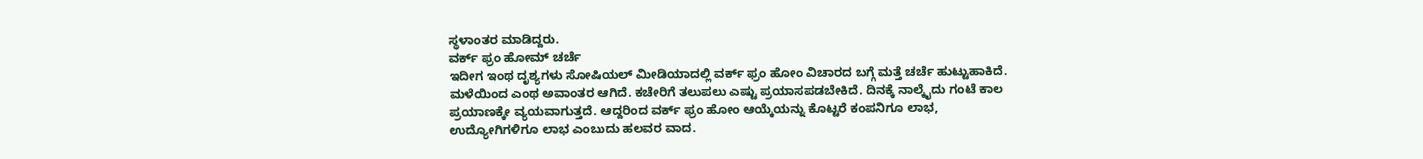ಸ್ಥಳಾಂತರ ಮಾಡಿದ್ದರು.
ವರ್ಕ್ ಫ್ರಂ ಹೋಮ್ ಚರ್ಚೆ
ಇದೀಗ ಇಂಥ ದೃಶ್ಯಗಳು ಸೋಷಿಯಲ್ ಮೀಡಿಯಾದಲ್ಲಿ ವರ್ಕ್ ಫ್ರಂ ಹೋಂ ವಿಚಾರದ ಬಗ್ಗೆ ಮತ್ತೆ ಚರ್ಚೆ ಹುಟ್ಟುಹಾಕಿದೆ. ಮಳೆಯಿಂದ ಎಂಥ ಅವಾಂತರ ಆಗಿದೆ. ಕಚೇರಿಗೆ ತಲುಪಲು ಎಷ್ಟು ಪ್ರಯಾಸಪಡಬೇಕಿದೆ. ದಿನಕ್ಕೆ ನಾಲ್ಕೈದು ಗಂಟೆ ಕಾಲ ಪ್ರಯಾಣಕ್ಕೇ ವ್ಯಯವಾಗುತ್ತದೆ. ಆದ್ದರಿಂದ ವರ್ಕ್ ಫ್ರಂ ಹೋಂ ಆಯ್ಕೆಯನ್ನು ಕೊಟ್ಟರೆ ಕಂಪನಿಗೂ ಲಾಭ, ಉದ್ಯೋಗಿಗಳಿಗೂ ಲಾಭ ಎಂಬುದು ಹಲವರ ವಾದ.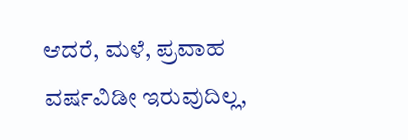ಆದರೆ, ಮಳೆ, ಪ್ರವಾಹ ವರ್ಷವಿಡೀ ಇರುವುದಿಲ್ಲ,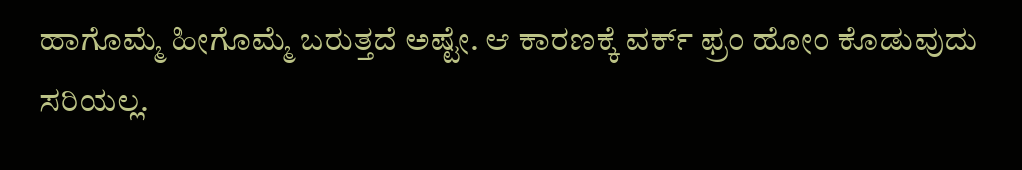ಹಾಗೊಮ್ಮೆ ಹೀಗೊಮ್ಮೆ ಬರುತ್ತದೆ ಅಷ್ಟೇ. ಆ ಕಾರಣಕ್ಕೆ ವರ್ಕ್ ಫ್ರಂ ಹೋಂ ಕೊಡುವುದು ಸರಿಯಲ್ಲ.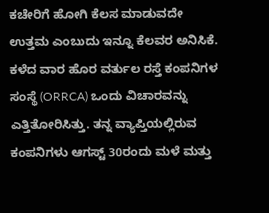ಕಚೇರಿಗೆ ಹೋಗಿ ಕೆಲಸ ಮಾಡುವದೇ ಉತ್ತಮ ಎಂಬುದು ಇನ್ನೂ ಕೆಲವರ ಅನಿಸಿಕೆ.
ಕಳೆದ ವಾರ ಹೊರ ವರ್ತುಲ ರಸ್ತೆ ಕಂಪನಿಗಳ ಸಂಸ್ಥೆ (ORRCA) ಒಂದು ವಿಚಾರವನ್ನು ಎತ್ತಿತೋರಿಸಿತ್ತು. ತನ್ನ ವ್ಯಾಪ್ತಿಯಲ್ಲಿರುವ ಕಂಪನಿಗಳು ಆಗಸ್ಟ್ 30ರಂದು ಮಳೆ ಮತ್ತು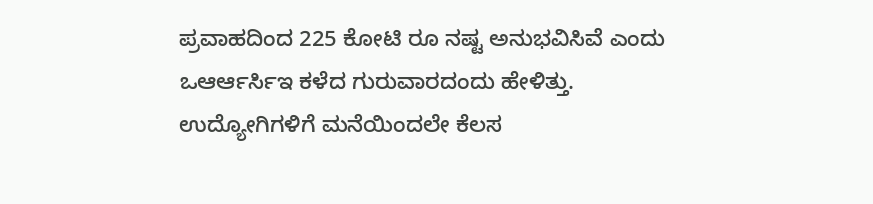ಪ್ರವಾಹದಿಂದ 225 ಕೋಟಿ ರೂ ನಷ್ಟ ಅನುಭವಿಸಿವೆ ಎಂದು ಒಆರ್ಆರ್ಸಿಇ ಕಳೆದ ಗುರುವಾರದಂದು ಹೇಳಿತ್ತು.
ಉದ್ಯೋಗಿಗಳಿಗೆ ಮನೆಯಿಂದಲೇ ಕೆಲಸ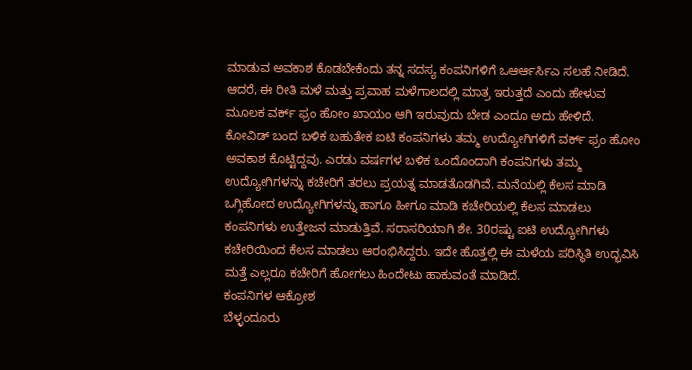ಮಾಡುವ ಅವಕಾಶ ಕೊಡಬೇಕೆಂದು ತನ್ನ ಸದಸ್ಯ ಕಂಪನಿಗಳಿಗೆ ಒಆರ್ಆರ್ಸಿಎ ಸಲಹೆ ನೀಡಿದೆ. ಆದರೆ, ಈ ರೀತಿ ಮಳೆ ಮತ್ತು ಪ್ರವಾಹ ಮಳೆಗಾಲದಲ್ಲಿ ಮಾತ್ರ ಇರುತ್ತದೆ ಎಂದು ಹೇಳುವ ಮೂಲಕ ವರ್ಕ್ ಫ್ರಂ ಹೋಂ ಖಾಯಂ ಆಗಿ ಇರುವುದು ಬೇಡ ಎಂದೂ ಅದು ಹೇಳಿದೆ.
ಕೋವಿಡ್ ಬಂದ ಬಳಿಕ ಬಹುತೇಕ ಐಟಿ ಕಂಪನಿಗಳು ತಮ್ಮ ಉದ್ಯೋಗಿಗಳಿಗೆ ವರ್ಕ್ ಫ್ರಂ ಹೋಂ ಅವಕಾಶ ಕೊಟ್ಟಿದ್ದವು. ಎರಡು ವರ್ಷಗಳ ಬಳಿಕ ಒಂದೊಂದಾಗಿ ಕಂಪನಿಗಳು ತಮ್ಮ ಉದ್ಯೋಗಿಗಳನ್ನು ಕಚೇರಿಗೆ ತರಲು ಪ್ರಯತ್ನ ಮಾಡತೊಡಗಿವೆ. ಮನೆಯಲ್ಲಿ ಕೆಲಸ ಮಾಡಿ ಒಗ್ಗಿಹೋದ ಉದ್ಯೋಗಿಗಳನ್ನು ಹಾಗೂ ಹೀಗೂ ಮಾಡಿ ಕಚೇರಿಯಲ್ಲಿ ಕೆಲಸ ಮಾಡಲು ಕಂಪನಿಗಳು ಉತ್ತೇಜನ ಮಾಡುತ್ತಿವೆ. ಸರಾಸರಿಯಾಗಿ ಶೇ. 30ರಷ್ಟು ಐಟಿ ಉದ್ಯೋಗಿಗಳು ಕಚೇರಿಯಿಂದ ಕೆಲಸ ಮಾಡಲು ಆರಂಭಿಸಿದ್ದರು. ಇದೇ ಹೊತ್ತಲ್ಲಿ ಈ ಮಳೆಯ ಪರಿಸ್ಥಿತಿ ಉದ್ಭವಿಸಿ ಮತ್ತೆ ಎಲ್ಲರೂ ಕಚೇರಿಗೆ ಹೋಗಲು ಹಿಂದೇಟು ಹಾಕುವಂತೆ ಮಾಡಿದೆ.
ಕಂಪನಿಗಳ ಆಕ್ರೋಶ
ಬೆಳ್ಳಂದೂರು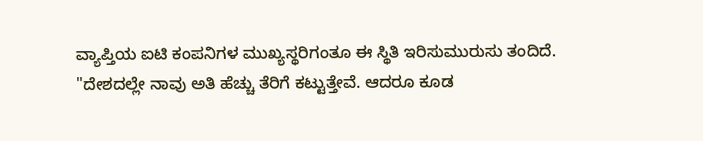ವ್ಯಾಪ್ತಿಯ ಐಟಿ ಕಂಪನಿಗಳ ಮುಖ್ಯಸ್ಥರಿಗಂತೂ ಈ ಸ್ಥಿತಿ ಇರಿಸುಮುರುಸು ತಂದಿದೆ. "ದೇಶದಲ್ಲೇ ನಾವು ಅತಿ ಹೆಚ್ಚು ತೆರಿಗೆ ಕಟ್ಟುತ್ತೇವೆ. ಆದರೂ ಕೂಡ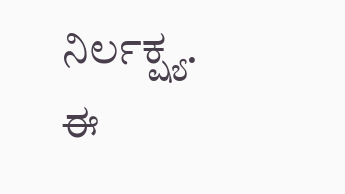ನಿರ್ಲಕ್ಷ್ಯ. ಈ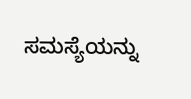ಸಮಸ್ಯೆಯನ್ನು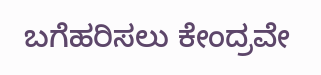ಬಗೆಹರಿಸಲು ಕೇಂದ್ರವೇ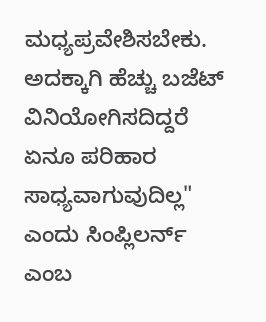ಮಧ್ಯಪ್ರವೇಶಿಸಬೇಕು. ಅದಕ್ಕಾಗಿ ಹೆಚ್ಚು ಬಜೆಟ್ ವಿನಿಯೋಗಿಸದಿದ್ದರೆ ಏನೂ ಪರಿಹಾರ ಸಾಧ್ಯವಾಗುವುದಿಲ್ಲ" ಎಂದು ಸಿಂಪ್ಲಿಲರ್ನ್ ಎಂಬ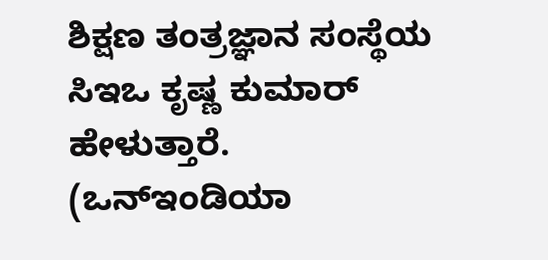ಶಿಕ್ಷಣ ತಂತ್ರಜ್ಞಾನ ಸಂಸ್ಥೆಯ ಸಿಇಒ ಕೃಷ್ಣ ಕುಮಾರ್ ಹೇಳುತ್ತಾರೆ.
(ಒನ್ಇಂಡಿಯಾ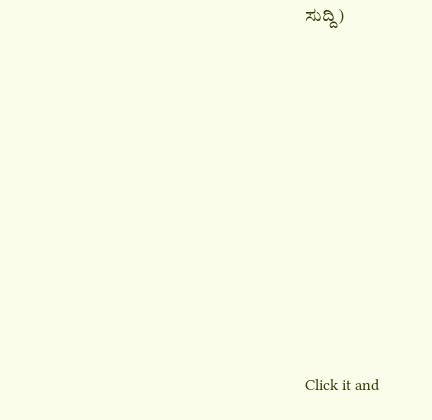ಸುದ್ದಿ)












Click it and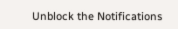Unblock the Notifications